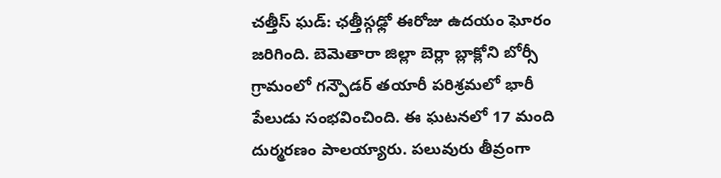చత్తీస్ ఘడ్: ఛత్తీస్గఢ్లో ఈరోజు ఉదయం ఘోరం జరిగింది. బెమెతారా జిల్లా బెర్లా బ్లాక్లోని బోర్సీ గ్రామంలో గన్పౌడర్ తయారీ పరిశ్రమలో భారీ పేలుడు సంభవించింది. ఈ ఘటనలో 17 మంది దుర్మరణం పాలయ్యారు. పలువురు తీవ్రంగా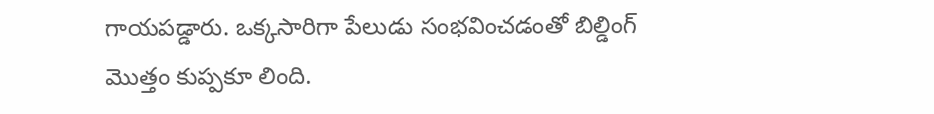గాయపడ్డారు. ఒక్కసారిగా పేలుడు సంభవించడంతో బిల్డింగ్ మొత్తం కుప్పకూ లింది.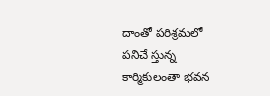దాంతో పరిశ్రమలో పనిచే స్తున్న కార్మికులంతా భవన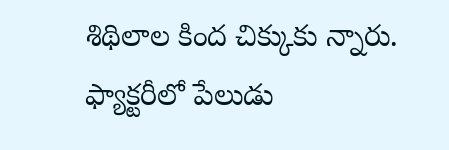శిథిలాల కింద చిక్కుకు న్నారు. ఫ్యాక్టరీలో పేలుడు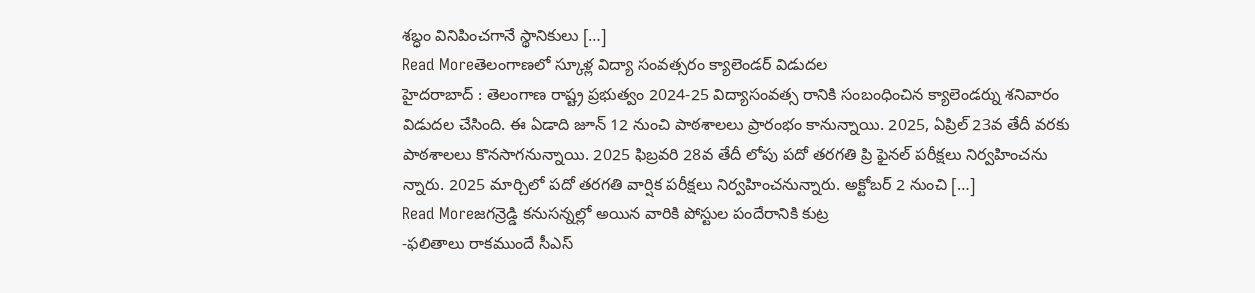శబ్ధం వినిపించగానే స్థానికులు […]
Read Moreతెలంగాణలో స్కూళ్ల విద్యా సంవత్సరం క్యాలెండర్ విడుదల
హైదరాబాద్ : తెలంగాణ రాష్ట్ర ప్రభుత్వం 2024-25 విద్యాసంవత్స రానికి సంబంధించిన క్యాలెండర్ను శనివారం విడుదల చేసింది. ఈ ఏడాది జూన్ 12 నుంచి పాఠశాలలు ప్రారంభం కానున్నాయి. 2025, ఏప్రిల్ 23వ తేదీ వరకు పాఠశాలలు కొనసాగనున్నాయి. 2025 ఫిబ్రవరి 28వ తేదీ లోపు పదో తరగతి ప్రి ఫైనల్ పరీక్షలు నిర్వహించను న్నారు. 2025 మార్చిలో పదో తరగతి వార్షిక పరీక్షలు నిర్వహించనున్నారు. అక్టోబర్ 2 నుంచి […]
Read Moreజగన్రెడ్డి కనుసన్నల్లో అయిన వారికి పోస్టుల పందేరానికి కుట్ర
-ఫలితాలు రాకముందే సీఎస్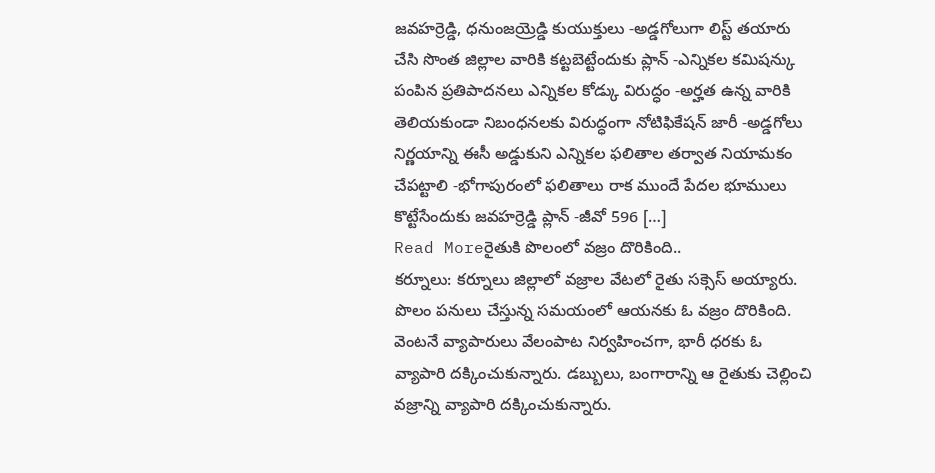జవహర్రెడ్డి, ధనుంజయ్రెడ్డి కుయుక్తులు -అడ్డగోలుగా లిస్ట్ తయారు చేసి సొంత జిల్లాల వారికి కట్టబెట్టేందుకు ప్లాన్ -ఎన్నికల కమిషన్కు పంపిన ప్రతిపాదనలు ఎన్నికల కోడ్కు విరుద్ధం -అర్హత ఉన్న వారికి తెలియకుండా నిబంధనలకు విరుద్ధంగా నోటిఫికేషన్ జారీ -అడ్డగోలు నిర్ణయాన్ని ఈసీ అడ్డుకుని ఎన్నికల ఫలితాల తర్వాత నియామకం చేపట్టాలి -భోగాపురంలో ఫలితాలు రాక ముందే పేదల భూములు కొట్టేసేందుకు జవహర్రెడ్డి ప్లాన్ -జీవో 596 […]
Read Moreరైతుకి పొలంలో వజ్రం దొరికింది..
కర్నూలు: కర్నూలు జిల్లాలో వజ్రాల వేటలో రైతు సక్సెస్ అయ్యారు. పొలం పనులు చేస్తున్న సమయంలో ఆయనకు ఓ వజ్రం దొరికింది. వెంటనే వ్యాపారులు వేలంపాట నిర్వహించగా, భారీ ధరకు ఓ వ్యాపారి దక్కించుకున్నారు. డబ్బులు, బంగారాన్ని ఆ రైతుకు చెల్లించి వజ్రాన్ని వ్యాపారి దక్కించుకున్నారు.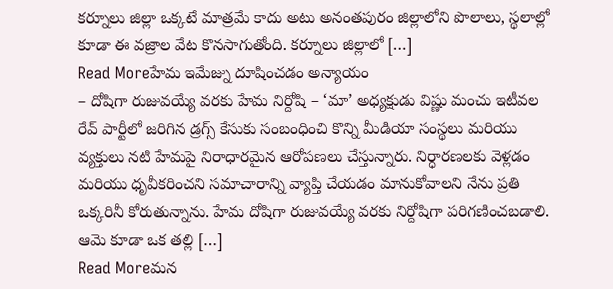కర్నూలు జిల్లా ఒక్కటే మాత్రమే కాదు అటు అనంతపురం జిల్లాలోని పొలాలు, స్థలాల్లో కూడా ఈ వజ్రాల వేట కొనసాగుతోంది. కర్నూలు జిల్లాలో […]
Read Moreహేమ ఇమేజ్ను దూషించడం అన్యాయం
– దోషిగా రుజువయ్యే వరకు హేమ నిర్దోషి – ‘మా’ అధ్యక్షుడు విష్ణు మంచు ఇటీవల రేవ్ పార్టీలో జరిగిన డ్రగ్స్ కేసుకు సంబంధించి కొన్ని మీడియా సంస్థలు మరియు వ్యక్తులు నటి హేమపై నిరాధారమైన ఆరోపణలు చేస్తున్నారు. నిర్ధారణలకు వెళ్లడం మరియు ధృవీకరించని సమాచారాన్ని వ్యాప్తి చేయడం మానుకోవాలని నేను ప్రతి ఒక్కరినీ కోరుతున్నాను. హేమ దోషిగా రుజువయ్యే వరకు నిర్దోషిగా పరిగణించబడాలి. ఆమె కూడా ఒక తల్లి […]
Read Moreమన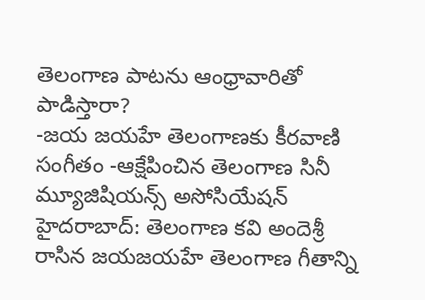తెలంగాణ పాటను ఆంధ్రావారితో పాడిస్తారా?
-జయ జయహే తెలంగాణకు కీరవాణి సంగీతం -ఆక్షేపించిన తెలంగాణ సినీ మ్యూజిషియన్స్ అసోసియేషన్ హైదరాబాద్: తెలంగాణ కవి అందెశ్రీ రాసిన జయజయహే తెలంగాణ గీతాన్ని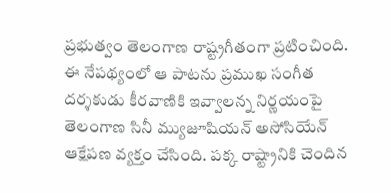ప్రభుత్వం తెలంగాణ రాష్ట్రగీతంగా ప్రటించింది. ఈ నేపథ్యంలో ఆ పాటను ప్రముఖ సంగీత దర్శకుడు కీరవాణికి ఇవ్వాలన్న నిర్ణయంపై తెలంగాణ సినీ మ్యుజూషియన్ అసోసియేన్ ఆక్షేపణ వ్యక్తం చేసింది. పక్క రాష్ట్రానికి చెందిన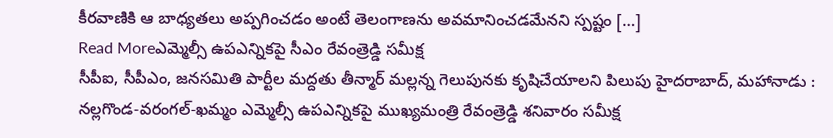కీరవాణికి ఆ బాధ్యతలు అప్పగించడం అంటే తెలంగాణను అవమానించడమేనని స్పష్టం […]
Read Moreఎమ్మెల్సీ ఉపఎన్నికపై సీఎం రేవంత్రెడ్డి సమీక్ష
సీపీఐ, సీపీఎం, జనసమితి పార్టీల మద్దతు తీన్మార్ మల్లన్న గెలుపునకు కృషిచేయాలని పిలుపు హైదరాబాద్, మహానాడు : నల్లగొండ-వరంగల్-ఖమ్మం ఎమ్మెల్సీ ఉపఎన్నికపై ముఖ్యమంత్రి రేవంత్రెడ్డి శనివారం సమీక్ష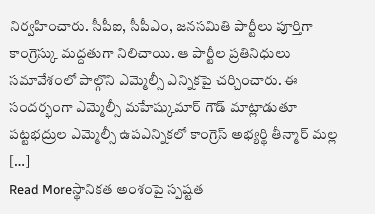నిర్వహించారు. సీపీఐ, సీపీఎం, జనసమితి పార్టీలు పూర్తిగా కాంగ్రెస్కు మద్దతుగా నిలిచాయి. ఆ పార్టీల ప్రతినిధులు సమావేశంలో పాల్గొని ఎమ్మెల్సీ ఎన్నికపై చర్చించారు. ఈ సందర్భంగా ఎమ్మెల్సీ మహేష్కుమార్ గౌడ్ మాట్లాడుతూ పట్టభద్రుల ఎమ్మెల్సీ ఉపఎన్నికలో కాంగ్రెస్ అభ్యర్థి తీన్మార్ మల్ల […]
Read Moreస్థానికత అంశంపై స్పష్టత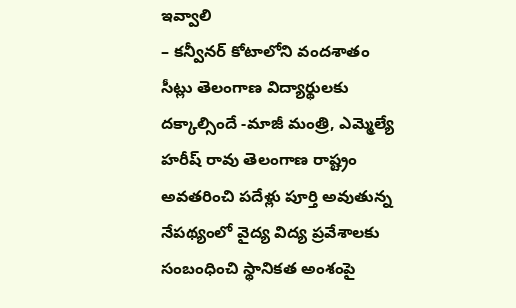ఇవ్వాలి
– కన్వీనర్ కోటాలోని వందశాతం సీట్లు తెలంగాణ విద్యార్థులకు దక్కాల్సిందే -మాజీ మంత్రి, ఎమ్మెల్యే హరీష్ రావు తెలంగాణ రాష్ట్రం అవతరించి పదేళ్లు పూర్తి అవుతున్న నేపథ్యంలో వైద్య విద్య ప్రవేశాలకు సంబంధించి స్థానికత అంశంపై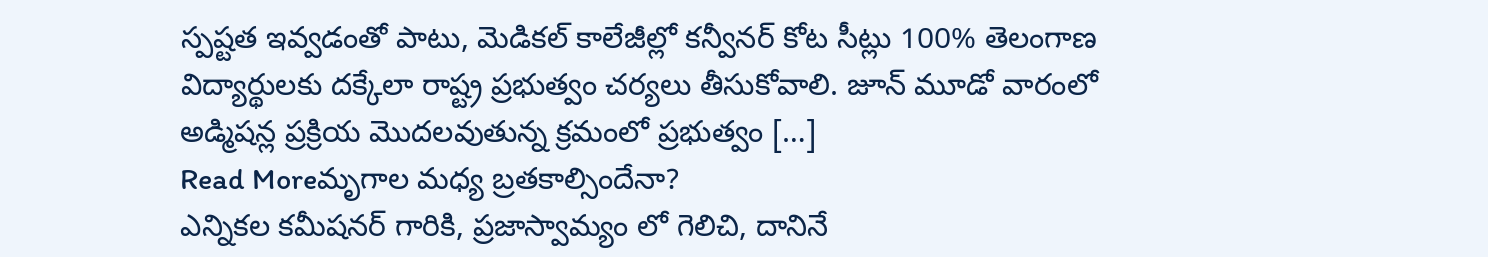స్పష్టత ఇవ్వడంతో పాటు, మెడికల్ కాలేజీల్లో కన్వీనర్ కోట సీట్లు 100% తెలంగాణ విద్యార్థులకు దక్కేలా రాష్ట్ర ప్రభుత్వం చర్యలు తీసుకోవాలి. జూన్ మూడో వారంలో అడ్మిషన్ల ప్రక్రియ మొదలవుతున్న క్రమంలో ప్రభుత్వం […]
Read Moreమృగాల మధ్య బ్రతకాల్సిందేనా?
ఎన్నికల కమీషనర్ గారికి, ప్రజాస్వామ్యం లో గెలిచి, దానినే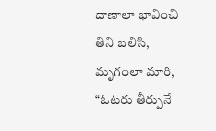దాణాలా భావించి తిని బలిసి, మృగంలా మారి, “ఓటరు తీర్పునే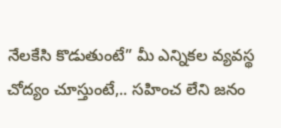నేలకేసి కొడుతుంటే” మీ ఎన్నికల వ్యవస్థ చోద్యం చూస్తుంటే,.. సహించ లేని జనం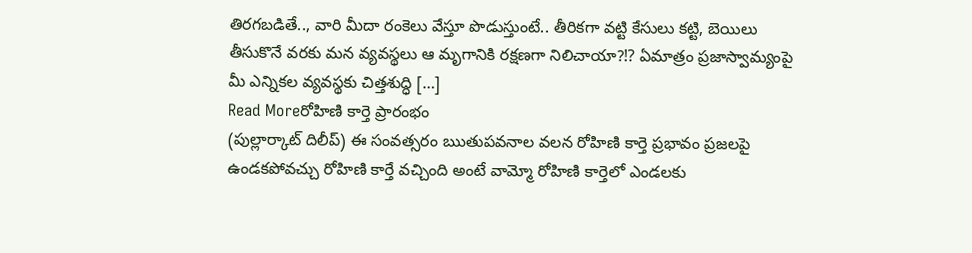తిరగబడితే.., వారి మీదా రంకెలు వేస్తూ పొడుస్తుంటే.. తీరికగా వట్టి కేసులు కట్టి, బెయిలు తీసుకొనే వరకు మన వ్యవస్థలు ఆ మృగానికి రక్షణగా నిలిచాయా?⁉ ఏమాత్రం ప్రజాస్వామ్యంపై మీ ఎన్నికల వ్యవస్థకు చిత్తశుద్ధి […]
Read Moreరోహిణి కార్తె ప్రారంభం
(పుల్లార్కాట్ దిలీప్) ఈ సంవత్సరం ఋతుపవనాల వలన రోహిణి కార్తె ప్రభావం ప్రజలపై ఉండకపోవచ్చు రోహిణి కార్తే వచ్చింది అంటే వామ్మో రోహిణి కార్తెలో ఎండలకు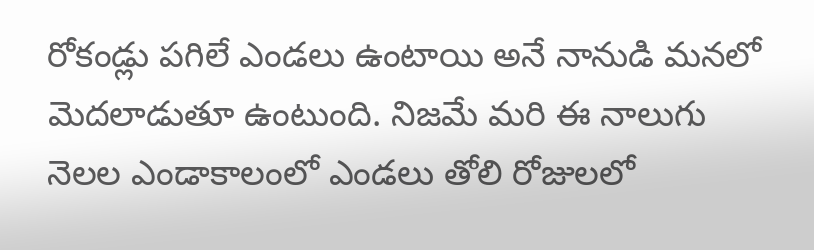రోకండ్లు పగిలే ఎండలు ఉంటాయి అనే నానుడి మనలో మెదలాడుతూ ఉంటుంది. నిజమే మరి ఈ నాలుగు నెలల ఎండాకాలంలో ఎండలు తోలి రోజులలో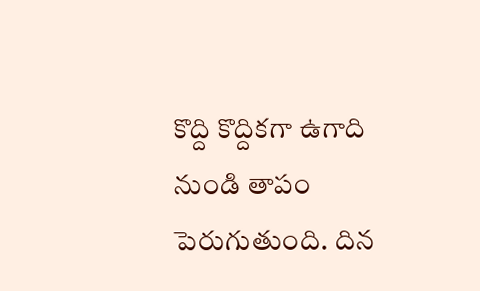కొద్ది కొద్దికగా ఉగాది నుండి తాపం పెరుగుతుంది. దిన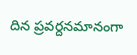దిన ప్రవర్దనమానంగా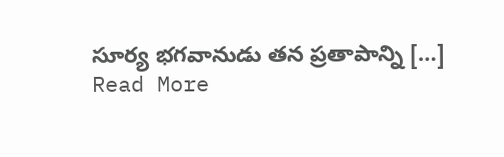సూర్య భగవానుడు తన ప్రతాపాన్ని […]
Read More